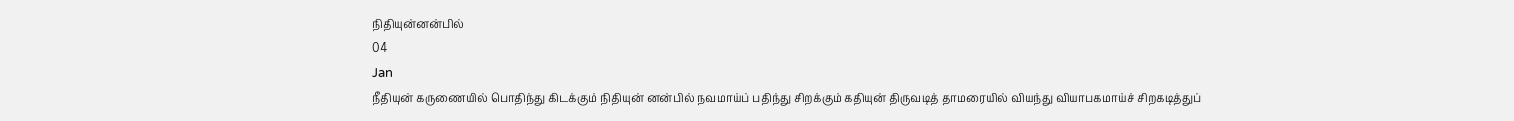நிதியுன்னன்பில்
04
Jan
நீதியுன் கருணையில் பொதிந்து கிடக்கும் நிதியுன் னன்பில் நவமாய்ப் பதிந்து சிறக்கும் கதியுன் திருவடித் தாமரையில் வியந்து வியாபகமாய்ச் சிறகடித்துப்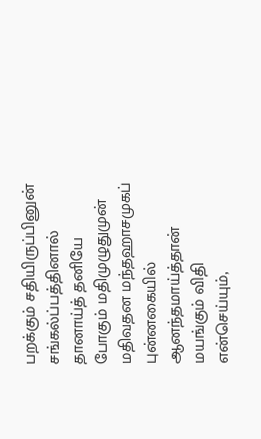பறக்கும் சதியிருப்பினுன் சங்கல்ப்பத்தினால் தானாய்த் தனியே போகும் மதிமுழுதுமுன் மதிவதன மந்தஹாசமுகப் புன்னகையில் ஆனந்தமாய்த்தான் மயங்கும் விதி என்செய்யும்,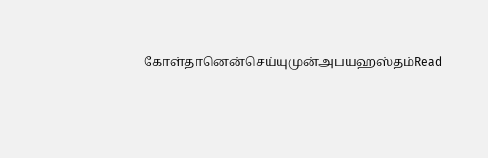கோள்தானென்செய்யுமுன்அபயஹஸ்தம்Read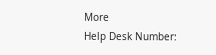More
Help Desk Number: